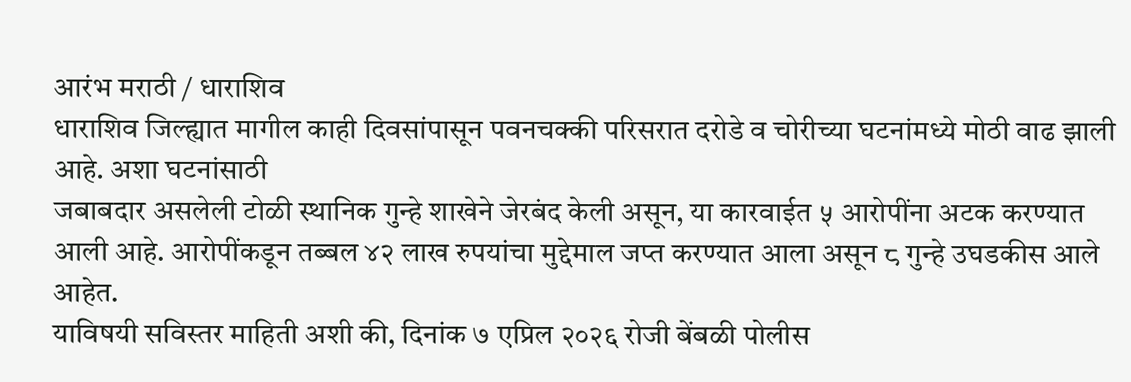आरंभ मराठी / धाराशिव
धाराशिव जिल्ह्यात मागील काही दिवसांपासून पवनचक्की परिसरात दरोडे व चोरीच्या घटनांमध्ये मोठी वाढ झाली आहे. अशा घटनांसाठी
जबाबदार असलेली टोळी स्थानिक गुन्हे शाखेने जेरबंद केली असून, या कारवाईत ५ आरोपींना अटक करण्यात आली आहे. आरोपींकडून तब्बल ४२ लाख रुपयांचा मुद्देमाल जप्त करण्यात आला असून ८ गुन्हे उघडकीस आले आहेत.
याविषयी सविस्तर माहिती अशी की, दिनांक ७ एप्रिल २०२६ रोजी बेंबळी पोलीस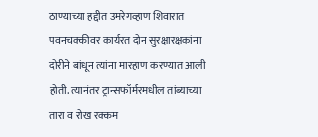ठाण्याच्या हद्दीत उमरेगव्हाण शिवारात पवनचक्कीवर कार्यरत दोन सुरक्षारक्षकांना दोरीने बांधून त्यांना मारहाण करण्यात आली होती. त्यानंतर ट्रान्सफॉर्मरमधील तांब्याच्या तारा व रोख रक्कम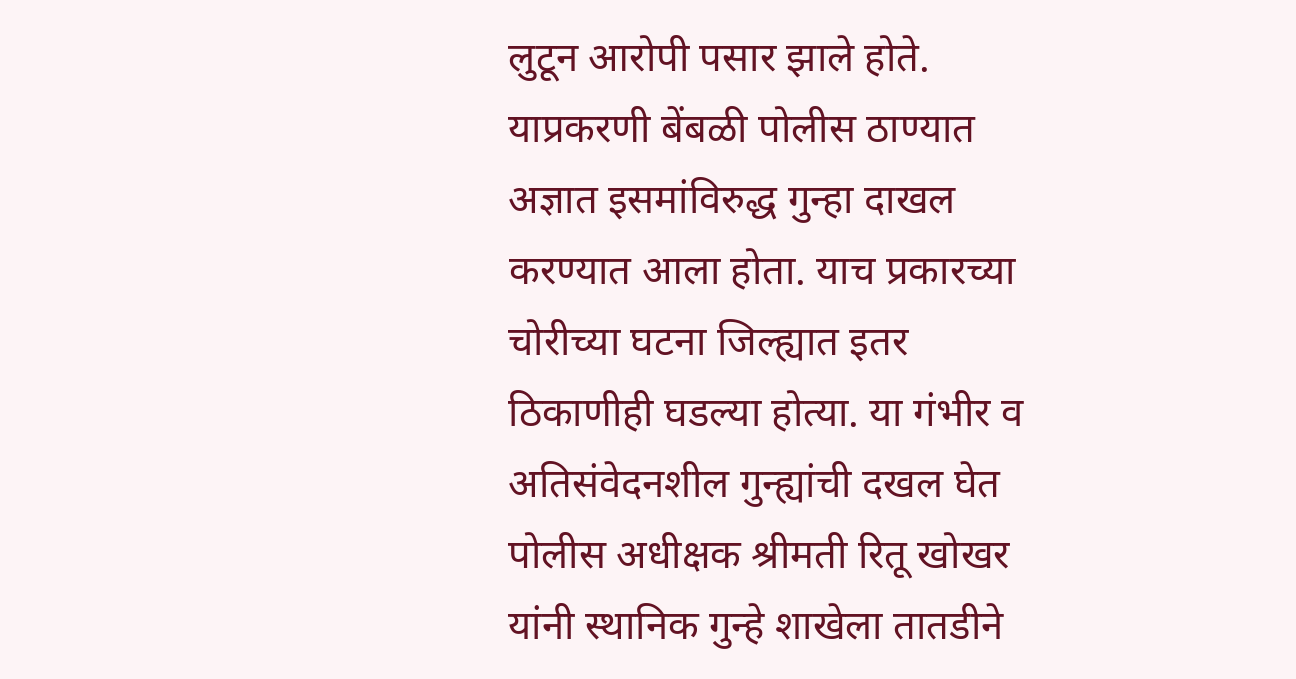लुटून आरोपी पसार झाले होते.
याप्रकरणी बेंबळी पोलीस ठाण्यात अज्ञात इसमांविरुद्ध गुन्हा दाखल करण्यात आला होता. याच प्रकारच्या चोरीच्या घटना जिल्ह्यात इतर ठिकाणीही घडल्या होत्या. या गंभीर व अतिसंवेदनशील गुन्ह्यांची दखल घेत पोलीस अधीक्षक श्रीमती रितू खोखर यांनी स्थानिक गुन्हे शाखेला तातडीने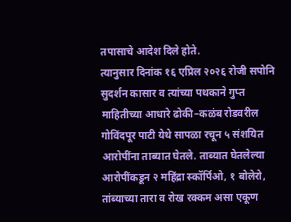तपासाचे आदेश दिले होते.
त्यानुसार दिनांक १६ एप्रिल २०२६ रोजी सपोनि सुदर्शन कासार व त्यांच्या पथकाने गुप्त माहितीच्या आधारे ढोकी–कळंब रोडवरील गोविंदपूर पाटी येथे सापळा रचून ५ संशयित आरोपींना ताब्यात घेतले. ताब्यात घेतलेल्या आरोपींकडून २ महिंद्रा स्कॉर्पिओ, १ बोलेरो, तांब्याच्या तारा व रोख रक्कम असा एकूण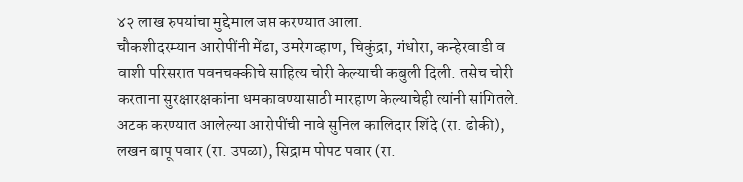४२ लाख रुपयांचा मुद्देमाल जप्त करण्यात आला.
चौकशीदरम्यान आरोपींनी मेंढा, उमरेगव्हाण, चिकुंद्रा, गंधोरा, कन्हेरवाडी व वाशी परिसरात पवनचक्कीचे साहित्य चोरी केल्याची कबुली दिली. तसेच चोरी करताना सुरक्षारक्षकांना धमकावण्यासाठी मारहाण केल्याचेही त्यांनी सांगितले.
अटक करण्यात आलेल्या आरोपींची नावे सुनिल कालिदार शिंदे (रा. ढोकी), लखन बापू पवार (रा. उपळा), सिद्राम पोपट पवार (रा.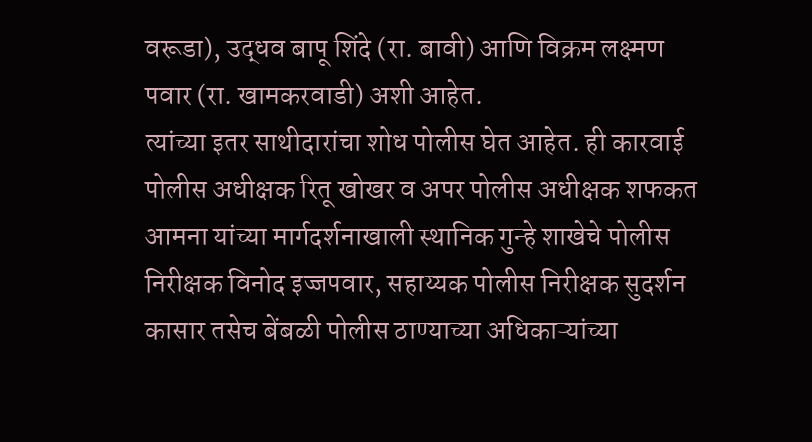वरूडा), उद्धव बापू शिंदे (रा. बावी) आणि विक्रम लक्ष्मण पवार (रा. खामकरवाडी) अशी आहेत.
त्यांच्या इतर साथीदारांचा शोध पोलीस घेत आहेत. ही कारवाई पोलीस अधीक्षक रितू खोखर व अपर पोलीस अधीक्षक शफकत आमना यांच्या मार्गदर्शनाखाली स्थानिक गुन्हे शाखेचे पोलीस निरीक्षक विनोद इज्जपवार, सहाय्यक पोलीस निरीक्षक सुदर्शन कासार तसेच बेंबळी पोलीस ठाण्याच्या अधिकाऱ्यांच्या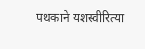पथकाने यशस्वीरित्या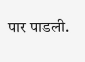पार पाडली.